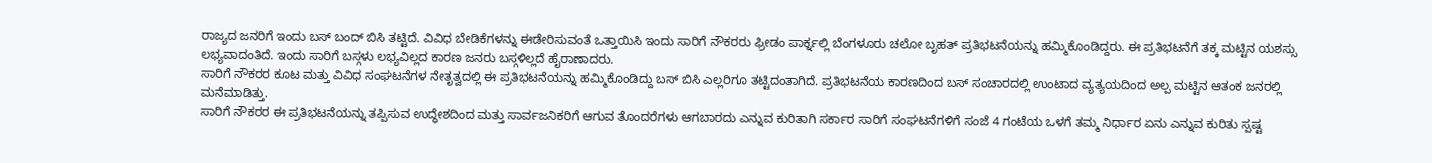ರಾಜ್ಯದ ಜನರಿಗೆ ಇಂದು ಬಸ್ ಬಂದ್ ಬಿಸಿ ತಟ್ಟಿದೆ. ವಿವಿಧ ಬೇಡಿಕೆಗಳನ್ನು ಈಡೇರಿಸುವಂತೆ ಒತ್ತಾಯಿಸಿ ಇಂದು ಸಾರಿಗೆ ನೌಕರರು ಫ್ರೀಡಂ ಪಾರ್ಕ್ನಲ್ಲಿ ಬೆಂಗಳೂರು ಚಲೋ ಬೃಹತ್ ಪ್ರತಿಭಟನೆಯನ್ನು ಹಮ್ಮಿಕೊಂಡಿದ್ದರು. ಈ ಪ್ರತಿಭಟನೆಗೆ ತಕ್ಕ ಮಟ್ಟಿನ ಯಶಸ್ಸು ಲಭ್ಯವಾದಂತಿದೆ. ಇಂದು ಸಾರಿಗೆ ಬಸ್ಗಳು ಲಭ್ಯವಿಲ್ಲದ ಕಾರಣ ಜನರು ಬಸ್ಗಳಿಲ್ಲದೆ ಹೈರಾಣಾದರು.
ಸಾರಿಗೆ ನೌಕರರ ಕೂಟ ಮತ್ತು ವಿವಿಧ ಸಂಘಟನೆಗಳ ನೇತೃತ್ವದಲ್ಲಿ ಈ ಪ್ರತಿಭಟನೆಯನ್ನು ಹಮ್ಮಿಕೊಂಡಿದ್ದು ಬಸ್ ಬಿಸಿ ಎಲ್ಲರಿಗೂ ತಟ್ಟಿದಂತಾಗಿದೆ. ಪ್ರತಿಭಟನೆಯ ಕಾರಣದಿಂದ ಬಸ್ ಸಂಚಾರದಲ್ಲಿ ಉಂಟಾದ ವ್ಯತ್ಯಯದಿಂದ ಅಲ್ಪ ಮಟ್ಟಿನ ಆತಂಕ ಜನರಲ್ಲಿ ಮನೆಮಾಡಿತ್ತು.
ಸಾರಿಗೆ ನೌಕರರ ಈ ಪ್ರತಿಭಟನೆಯನ್ನು ತಪ್ಪಿಸುವ ಉದ್ಧೇಶದಿಂದ ಮತ್ತು ಸಾರ್ವಜನಿಕರಿಗೆ ಆಗುವ ತೊಂದರೆಗಳು ಆಗಬಾರದು ಎನ್ನುವ ಕುರಿತಾಗಿ ಸರ್ಕಾರ ಸಾರಿಗೆ ಸಂಘಟನೆಗಳಿಗೆ ಸಂಜೆ 4 ಗಂಟೆಯ ಒಳಗೆ ತಮ್ಮ ನಿರ್ಧಾರ ಏನು ಎನ್ನುವ ಕುರಿತು ಸ್ಪಷ್ಟ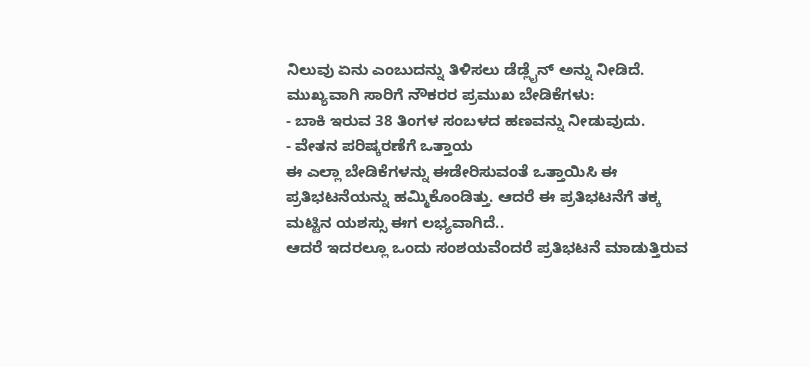ನಿಲುವು ಏನು ಎಂಬುದನ್ನು ತಿಳಿಸಲು ಡೆಡ್ಲೈನ್ ಅನ್ನು ನೀಡಿದೆ.
ಮುಖ್ಯವಾಗಿ ಸಾರಿಗೆ ನೌಕರರ ಪ್ರಮುಖ ಬೇಡಿಕೆಗಳು:
- ಬಾಕಿ ಇರುವ 38 ತಿಂಗಳ ಸಂಬಳದ ಹಣವನ್ನು ನೀಡುವುದು.
- ವೇತನ ಪರಿಷ್ಕರಣೆಗೆ ಒತ್ತಾಯ
ಈ ಎಲ್ಲಾ ಬೇಡಿಕೆಗಳನ್ನು ಈಡೇರಿಸುವಂತೆ ಒತ್ತಾಯಿಸಿ ಈ ಪ್ರತಿಭಟನೆಯನ್ನು ಹಮ್ಮಿಕೊಂಡಿತ್ತು. ಆದರೆ ಈ ಪ್ರತಿಭಟನೆಗೆ ತಕ್ಕ ಮಟ್ಟಿನ ಯಶಸ್ಸು ಈಗ ಲಭ್ಯವಾಗಿದೆ..
ಆದರೆ ಇದರಲ್ಲೂ ಒಂದು ಸಂಶಯವೆಂದರೆ ಪ್ರತಿಭಟನೆ ಮಾಡುತ್ತಿರುವ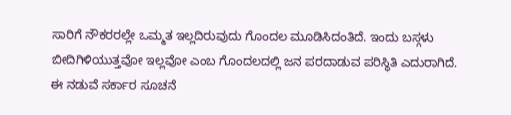ಸಾರಿಗೆ ನೌಕರರಲ್ಲೇ ಒಮ್ಮತ ಇಲ್ಲದಿರುವುದು ಗೊಂದಲ ಮೂಡಿಸಿದಂತಿದೆ. ಇಂದು ಬಸ್ಗಳು ಬೀದಿಗಿಳಿಯುತ್ತವೋ ಇಲ್ಲವೋ ಎಂಬ ಗೊಂದಲದಲ್ಲಿ ಜನ ಪರದಾಡುವ ಪರಿಸ್ಥಿತಿ ಎದುರಾಗಿದೆ.
ಈ ನಡುವೆ ಸರ್ಕಾರ ಸೂಚನೆ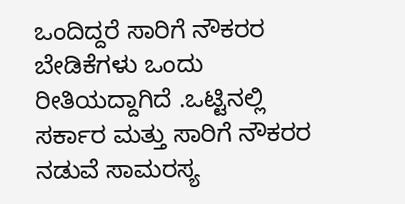ಒಂದಿದ್ದರೆ ಸಾರಿಗೆ ನೌಕರರ ಬೇಡಿಕೆಗಳು ಒಂದು ರೀತಿಯದ್ದಾಗಿದೆ .ಒಟ್ಟಿನಲ್ಲಿ ಸರ್ಕಾರ ಮತ್ತು ಸಾರಿಗೆ ನೌಕರರ ನಡುವೆ ಸಾಮರಸ್ಯ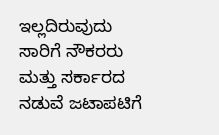ಇಲ್ಲದಿರುವುದು ಸಾರಿಗೆ ನೌಕರರು ಮತ್ತು ಸರ್ಕಾರದ ನಡುವೆ ಜಟಾಪಟಿಗೆ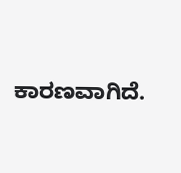ಕಾರಣವಾಗಿದೆ.